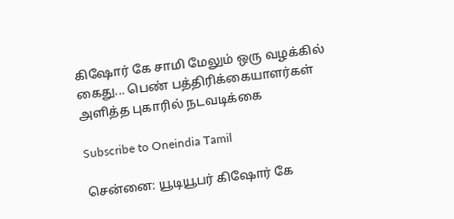கிஷோர் கே சாமி மேலும் ஒரு வழக்கில் கைது... பெண் பத்திரிக்கையாளர்கள் அளித்த புகாரில் நடவடிக்கை

Subscribe to Oneindia Tamil

சென்னை: யூடியூபர் கிஷோர் கே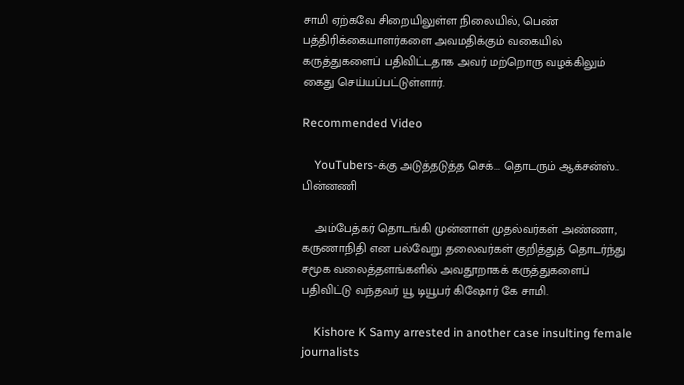சாமி ஏற்கவே சிறையிலுள்ள நிலையில், பெண் பத்திரிக்கையாளர்களை அவமதிக்கும் வகையில் கருத்துகளைப் பதிவிட்டதாக அவர் மற்றொரு வழக்கிலும் கைது செய்யப்பட்டுள்ளார்.

Recommended Video

    YouTubers-க்கு அடுத்தடுத்த செக்... தொடரும் ஆக்சன்ஸ்.. பின்னணி

    அம்பேத்கர் தொடங்கி முன்னாள் முதல்வர்கள் அண்ணா, கருணாநிதி என பல்வேறு தலைவர்கள் குறித்துத் தொடர்ந்து சமூக வலைத்தளங்களில் அவதூறாகக் கருத்துகளைப் பதிவிட்டு வந்தவர் யூ டியூபர் கிஷோர் கே சாமி.

    Kishore K Samy arrested in another case insulting female journalists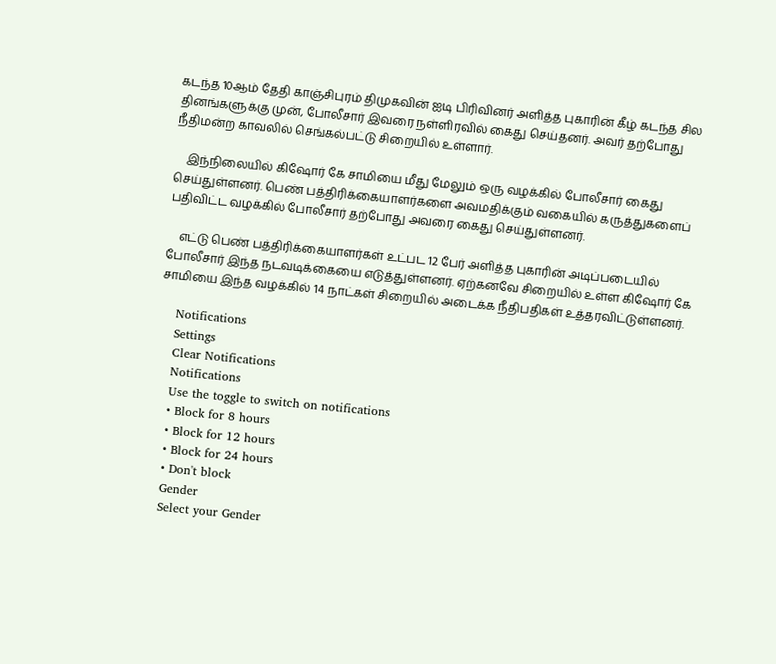கடந்த 10ஆம் தேதி காஞ்சிபுரம் திமுகவின் ஐடி பிரிவினர் அளித்த புகாரின் கீழ் கடந்த சில தினங்களுக்கு முன், போலீசார் இவரை நள்ளிரவில் கைது செய்தனர். அவர் தற்போது நீதிமன்ற காவலில் செங்கல்பட்டு சிறையில் உள்ளார்.

    இந்நிலையில் கிஷோர் கே சாமியை மீது மேலும் ஒரு வழக்கில் போலீசார் கைது செய்துள்ளனர். பெண் பத்திரிக்கையாளர்களை அவமதிக்கும் வகையில் கருத்துகளைப் பதிவிட்ட வழக்கில் போலீசார் தற்போது அவரை கைது செய்துள்ளனர்.

    எட்டு பெண் பத்திரிக்கையாளர்கள் உட்பட 12 பேர் அளித்த புகாரின் அடிப்படையில் போலீசார் இந்த நடவடிக்கையை எடுத்துள்ளனர். ஏற்கனவே சிறையில் உள்ள கிஷோர் கே சாமியை இந்த வழக்கில் 14 நாட்கள் சிறையில் அடைக்க நீதிபதிகள் உத்தரவிட்டுள்ளனர்.

    Notifications
    Settings
    Clear Notifications
    Notifications
    Use the toggle to switch on notifications
    • Block for 8 hours
    • Block for 12 hours
    • Block for 24 hours
    • Don't block
    Gender
    Select your Gender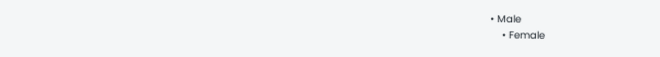• Male
    • Female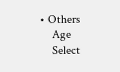• Others
    Age
    Select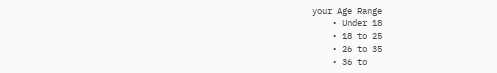your Age Range
    • Under 18
    • 18 to 25
    • 26 to 35
    • 36 to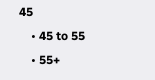45
    • 45 to 55
    • 55+